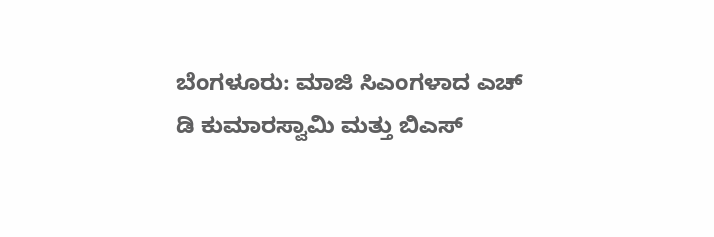ಬೆಂಗಳೂರು: ಮಾಜಿ ಸಿಎಂಗಳಾದ ಎಚ್ ಡಿ ಕುಮಾರಸ್ವಾಮಿ ಮತ್ತು ಬಿಎಸ್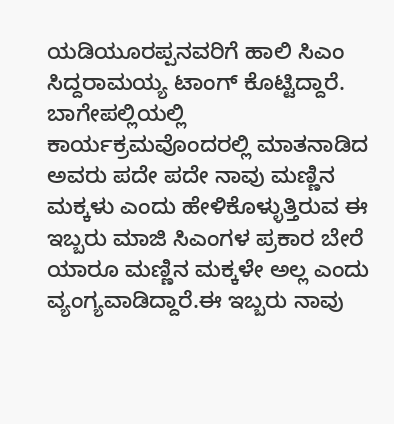ಯಡಿಯೂರಪ್ಪನವರಿಗೆ ಹಾಲಿ ಸಿಎಂ ಸಿದ್ದರಾಮಯ್ಯ ಟಾಂಗ್ ಕೊಟ್ಟಿದ್ದಾರೆ. ಬಾಗೇಪಲ್ಲಿಯಲ್ಲಿ ಕಾರ್ಯಕ್ರಮವೊಂದರಲ್ಲಿ ಮಾತನಾಡಿದ ಅವರು ಪದೇ ಪದೇ ನಾವು ಮಣ್ಣಿನ ಮಕ್ಕಳು ಎಂದು ಹೇಳಿಕೊಳ್ಳುತ್ತಿರುವ ಈ ಇಬ್ಬರು ಮಾಜಿ ಸಿಎಂಗಳ ಪ್ರಕಾರ ಬೇರೆ ಯಾರೂ ಮಣ್ಣಿನ ಮಕ್ಕಳೇ ಅಲ್ಲ ಎಂದು ವ್ಯಂಗ್ಯವಾಡಿದ್ದಾರೆ.ಈ ಇಬ್ಬರು ನಾವು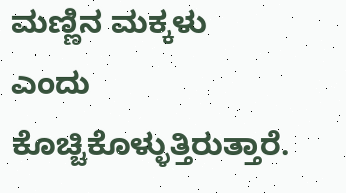ಮಣ್ಣಿನ ಮಕ್ಕಳು ಎಂದು ಕೊಚ್ಚಿಕೊಳ್ಳುತ್ತಿರುತ್ತಾರೆ.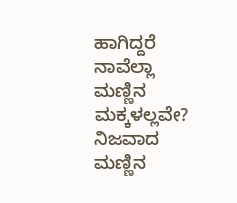ಹಾಗಿದ್ದರೆ ನಾವೆಲ್ಲಾ ಮಣ್ಣಿನ ಮಕ್ಕಳಲ್ಲವೇ? ನಿಜವಾದ ಮಣ್ಣಿನ